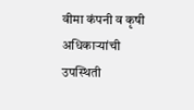वीमा कंपनी व कृषी अधिकाऱ्यांची उपस्थिती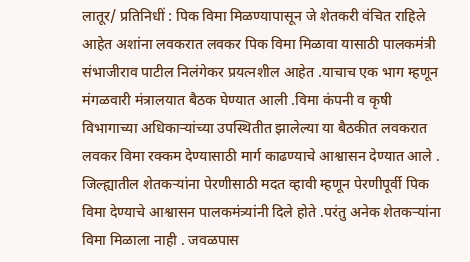लातूर/ प्रतिनिधीं : पिक विमा मिळण्यापासून जे शेतकरी वंचित राहिले आहेत अशांना लवकरात लवकर पिक विमा मिळावा यासाठी पालकमंत्री संभाजीराव पाटील निलंगेकर प्रयत्नशील आहेत .याचाच एक भाग म्हणून मंगळवारी मंत्रालयात बैठक घेण्यात आली .विमा कंपनी व कृषी विभागाच्या अधिकाऱ्यांच्या उपस्थितीत झालेल्या या बैठकीत लवकरात लवकर विमा रक्कम देण्यासाठी मार्ग काढण्याचे आश्वासन देण्यात आले .
जिल्ह्यातील शेतकऱ्यांना पेरणीसाठी मदत व्हावी म्हणून पेरणीपूर्वी पिक विमा देण्याचे आश्वासन पालकमंत्र्यांनी दिले होते .परंतु अनेक शेतकऱ्यांना विमा मिळाला नाही . जवळपास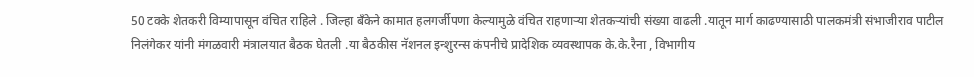50 टक्के शेतकरी विम्यापासून वंचित राहिले . जिल्हा बँकेने कामात हलगर्जीपणा केल्यामुळे वंचित राहणाऱ्या शेतकऱ्यांची संख्या वाढली .यातून मार्ग काढण्यासाठी पालकमंत्री संभाजीराव पाटील निलंगेकर यांनी मंगळवारी मंत्रालयात बैठक घेतली .या बैठकीस नॅशनल इन्शुरन्स कंपनीचे प्रादेशिक व्यवस्थापक के.के.रैना , विभागीय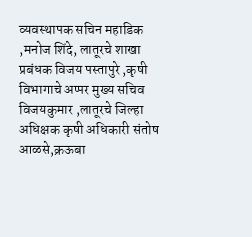व्यवस्थापक सचिन महाडिक ,मनोज शिंदे, लातूरचे शाखा प्रबंधक विजय पस्तापुरे ,कृषी विभागाचे अप्पर मुख्य सचिव विजयकुमार ,लातूरचे जिल्हा अधिक्षक कृषी अधिकारी संतोष आळसे,क्रऊबा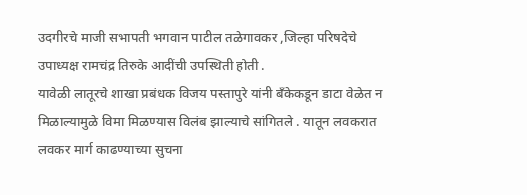उदगीरचे माजी सभापती भगवान पाटील तळेगावकर ,जिल्हा परिषदेचे उपाध्यक्ष रामचंद्र तिरुके आदींची उपस्थिती होती .
यावेळी लातूरचे शाखा प्रबंधक विजय पस्तापुरे यांनी बँकेकडून डाटा वेळेत न मिळाल्यामुळे विमा मिळण्यास विलंब झाल्याचे सांगितले . यातून लवकरात लवकर मार्ग काढण्याच्या सुचना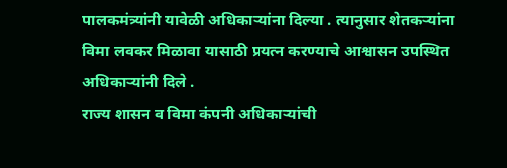पालकमंत्र्यांनी यावेळी अधिकाऱ्यांना दिल्या . त्यानुसार शेतकऱ्यांना विमा लवकर मिळावा यासाठी प्रयत्न करण्याचे आश्वासन उपस्थित अधिकाऱ्यांनी दिले .
राज्य शासन व विमा कंपनी अधिकाऱ्यांची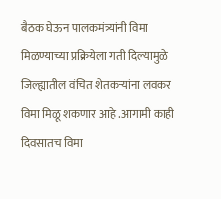बैठक घेऊन पालकमंत्र्यांनी विमा मिळण्याच्या प्रक्रियेला गती दिल्यामुळे जिल्ह्यातील वंचित शेतकऱ्यांना लवकर विमा मिळू शकणार आहे .आगामी काही दिवसातच विमा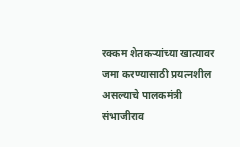रक्कम शेतकऱ्यांच्या खात्यावर जमा करण्यासाठी प्रयत्नशील असल्याचे पालकमंत्री संभाजीराव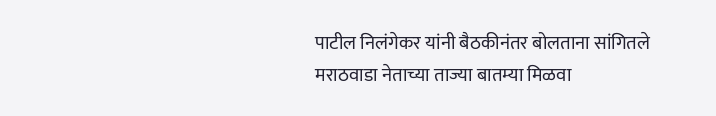पाटील निलंगेकर यांनी बैठकीनंतर बोलताना सांगितले
मराठवाडा नेताच्या ताज्या बातम्या मिळवा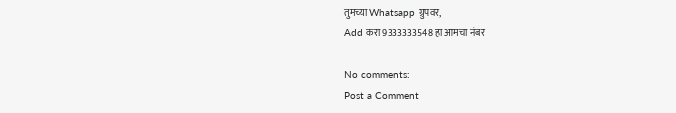तुमच्या Whatsapp ग्रुपवर,
Add करा 9333333548 हा आमचा नंबर

No comments:
Post a Comment